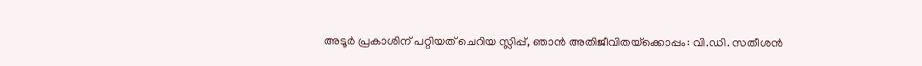അടൂർ പ്രകാശിന് പറ്റിയത് ചെറിയ സ്ലിപ്പ്, ഞാൻ അതിജീവിതയ്‌ക്കൊപ്പം: വി.ഡി. സതീശൻ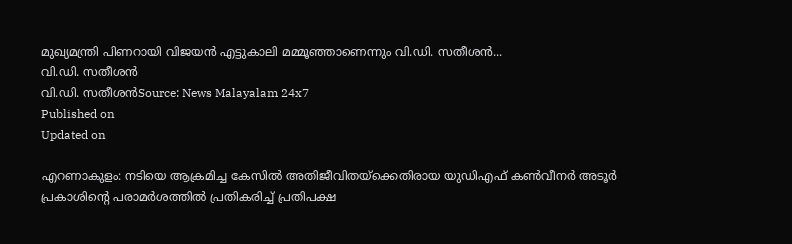മുഖ്യമന്ത്രി പിണറായി വിജയൻ എട്ടുകാലി മമ്മൂഞ്ഞാണെന്നും വി.ഡി. സതീശൻ...
വി.ഡി. സതീശൻ
വി.ഡി. സതീശൻSource: News Malayalam 24x7
Published on
Updated on

എറണാകുളം: നടിയെ ആക്രമിച്ച കേസിൽ അതിജീവിതയ്ക്കെതിരായ യുഡിഎഫ് കൺവീനർ അടൂർ പ്രകാശിൻ്റെ പരാമർശത്തിൽ പ്രതികരിച്ച് പ്രതിപക്ഷ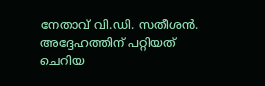നേതാവ് വി.ഡി. സതീശൻ. അദ്ദേഹത്തിന് പറ്റിയത് ചെറിയ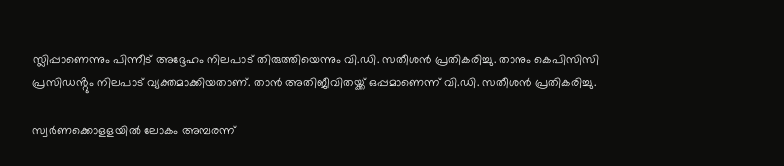സ്ലിപ്പാണെന്നും പിന്നീട് അദ്ദേഹം നിലപാട് തിരുത്തിയെന്നും വി.ഡി. സതീശൻ പ്രതികരിച്ചു. താനും കെപിസിസി പ്രസിഡൻ്റും നിലപാട് വ്യക്തമാക്കിയതാണ്. താൻ അതിജീവിതയ്ക്ക് ഒപ്പമാണെന്ന് വി.ഡി. സതീശൻ പ്രതികരിച്ചു.

സ്വർണക്കൊളളയിൽ ലോകം അമ്പരന്ന്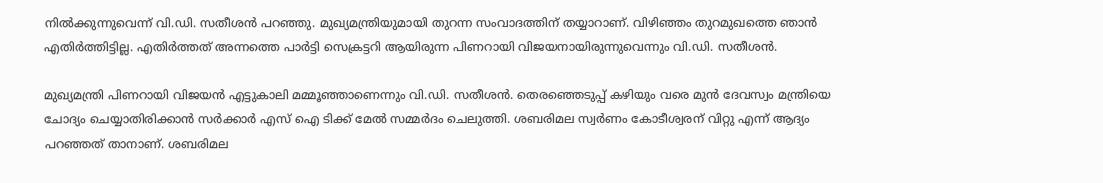നിൽക്കുന്നുവെന്ന് വി.ഡി. സതീശൻ പറഞ്ഞു. മുഖ്യമന്ത്രിയുമായി തുറന്ന സംവാദത്തിന് തയ്യാറാണ്. വിഴിഞ്ഞം തുറമുഖത്തെ ഞാൻ എതിർത്തിട്ടില്ല. എതിർത്തത് അന്നത്തെ പാർട്ടി സെക്രട്ടറി ആയിരുന്ന പിണറായി വിജയനായിരുന്നുവെന്നും വി.ഡി. സതീശൻ.

മുഖ്യമന്ത്രി പിണറായി വിജയൻ എട്ടുകാലി മമ്മൂഞ്ഞാണെന്നും വി.ഡി. സതീശൻ. തെരഞ്ഞെടുപ്പ് കഴിയും വരെ മുൻ ദേവസ്വം മന്ത്രിയെ ചോദ്യം ചെയ്യാതിരിക്കാൻ സർക്കാർ എസ് ഐ ടിക്ക് മേൽ സമ്മർദം ചെലുത്തി. ശബരിമല സ്വർണം കോടീശ്വരന് വിറ്റു എന്ന് ആദ്യം പറഞ്ഞത് താനാണ്. ശബരിമല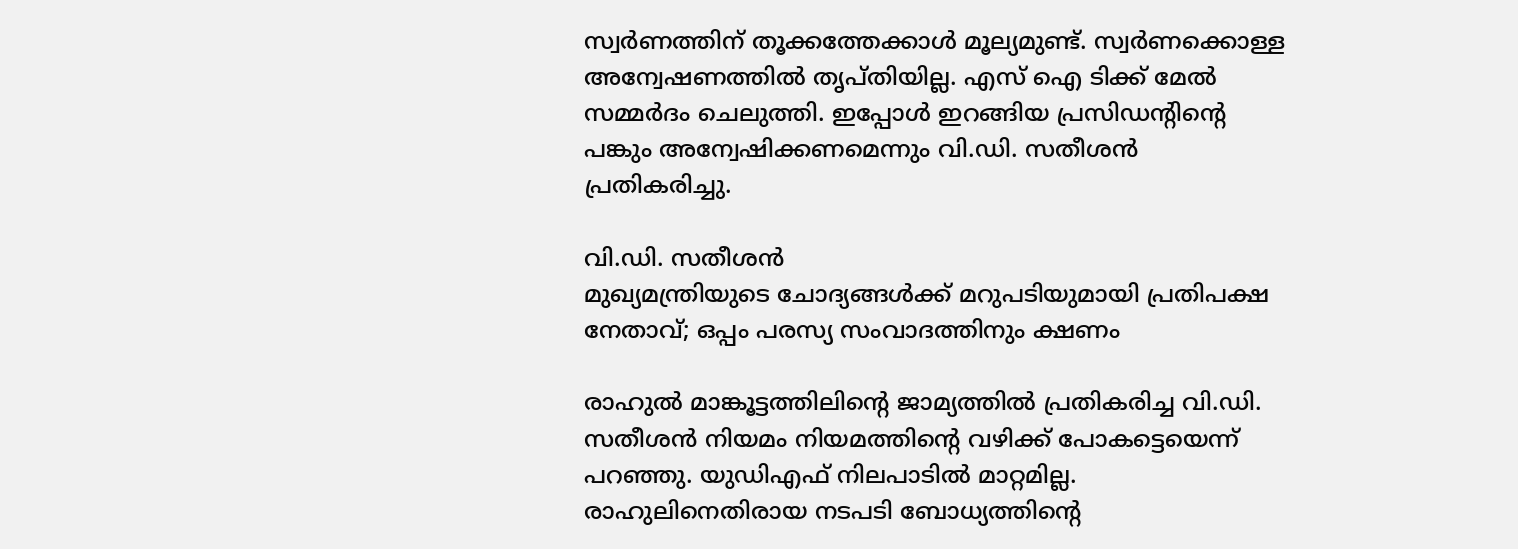സ്വർണത്തിന് തൂക്കത്തേക്കാൾ മൂല്യമുണ്ട്. സ്വർണക്കൊള്ള അന്വേഷണത്തിൽ തൃപ്തിയില്ല. എസ് ഐ ടിക്ക് മേൽ സമ്മർദം ചെലുത്തി. ഇപ്പോൾ ഇറങ്ങിയ പ്രസിഡന്റിന്റെ പങ്കും അന്വേഷിക്കണമെന്നും വി.ഡി. സതീശൻ പ്രതികരിച്ചു.

വി.ഡി. സതീശൻ
മുഖ്യമന്ത്രിയുടെ ചോദ്യങ്ങൾക്ക് മറുപടിയുമായി പ്രതിപക്ഷ നേതാവ്; ഒപ്പം പരസ്യ സംവാദത്തിനും ക്ഷണം

രാഹുൽ മാങ്കൂട്ടത്തിലിൻ്റെ ജാമ്യത്തിൽ പ്രതികരിച്ച വി.ഡി. സതീശൻ നിയമം നിയമത്തിന്റെ വഴിക്ക് പോകട്ടെയെന്ന് പറഞ്ഞു. യുഡിഎഫ് നിലപാടിൽ മാറ്റമില്ല. രാഹുലിനെതിരായ നടപടി ബോധ്യത്തിന്റെ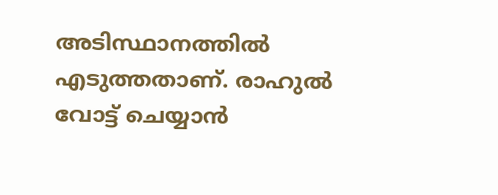അടിസ്ഥാനത്തിൽ എടുത്തതാണ്. രാഹുൽ വോട്ട് ചെയ്യാൻ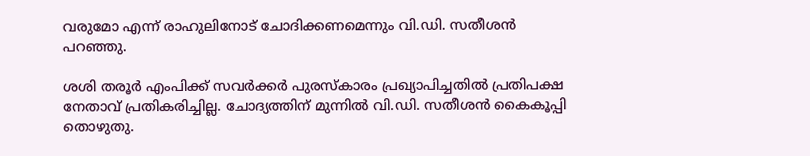വരുമോ എന്ന് രാഹുലിനോട് ചോദിക്കണമെന്നും വി.ഡി. സതീശൻ പറഞ്ഞു.

ശശി തരൂർ എംപിക്ക് സവർക്കർ പുരസ്കാരം പ്രഖ്യാപിച്ചതിൽ പ്രതിപക്ഷ നേതാവ് പ്രതികരിച്ചില്ല. ചോദ്യത്തിന് മുന്നിൽ വി.ഡി. സതീശൻ കൈകൂപ്പി തൊഴുതു.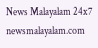News Malayalam 24x7
newsmalayalam.com